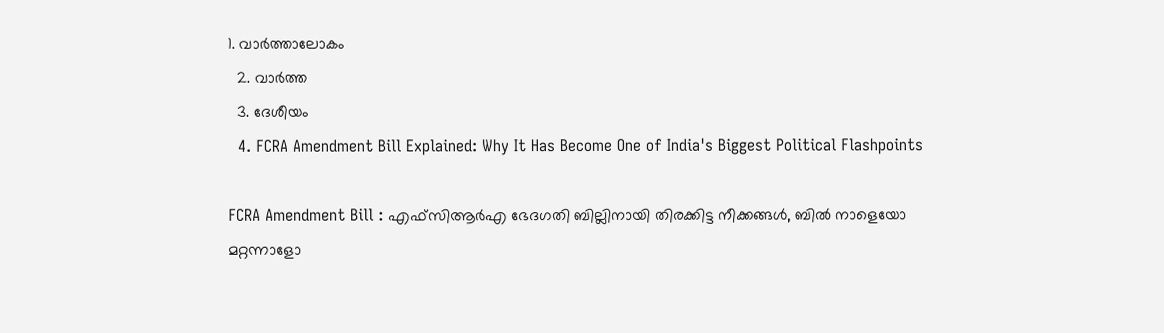1. വാര്‍ത്താലോകം
  2. വാര്‍ത്ത
  3. ദേശീയം
  4. FCRA Amendment Bill Explained: Why It Has Become One of India's Biggest Political Flashpoints

FCRA Amendment Bill : എഫ്സിആർഎ ഭേദഗതി ബില്ലിനായി തിരക്കിട്ട നീക്കങ്ങൾ, ബിൽ നാളെയോ മറ്റന്നാളോ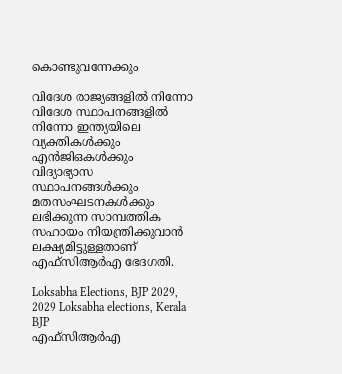കൊണ്ടുവന്നേക്കും

വിദേശ രാജ്യങ്ങളില്‍ നിന്നോ വിദേശ സ്ഥാപനങ്ങളില്‍ നിന്നോ ഇന്ത്യയിലെ വ്യക്തികള്‍ക്കും എന്‍ജിഒകള്‍ക്കും വിദ്യാഭ്യാസ സ്ഥാപനങ്ങള്‍ക്കും മതസംഘടനകള്‍ക്കും ലഭിക്കുന്ന സാമ്പത്തിക സഹായം നിയന്ത്രിക്കുവാന്‍ ലക്ഷ്യമിട്ടുള്ളതാണ് എഫ്‌സിആര്‍എ ഭേദഗതി.

Loksabha Elections, BJP 2029, 2029 Loksabha elections, Kerala BJP
എഫ്‌സിആര്‍എ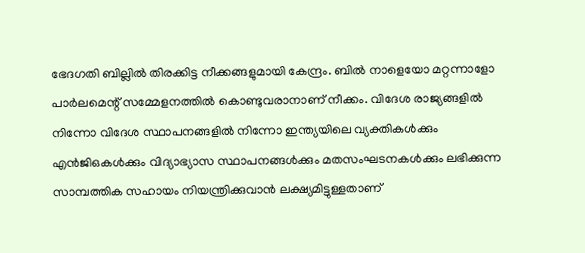ഭേദഗതി ബില്ലില്‍ തിരക്കിട്ട നീക്കങ്ങളുമായി കേന്ദ്രം. ബില്‍ നാളെയോ മറ്റന്നാളോ പാര്‍ലമെന്റ് സമ്മേളനത്തില്‍ കൊണ്ടുവരാനാണ് നീക്കം. വിദേശ രാജ്യങ്ങളില്‍ നിന്നോ വിദേശ സ്ഥാപനങ്ങളില്‍ നിന്നോ ഇന്ത്യയിലെ വ്യക്തികള്‍ക്കും എന്‍ജിഒകള്‍ക്കും വിദ്യാഭ്യാസ സ്ഥാപനങ്ങള്‍ക്കും മതസംഘടനകള്‍ക്കും ലഭിക്കുന്ന സാമ്പത്തിക സഹായം നിയന്ത്രിക്കുവാന്‍ ലക്ഷ്യമിട്ടുള്ളതാണ്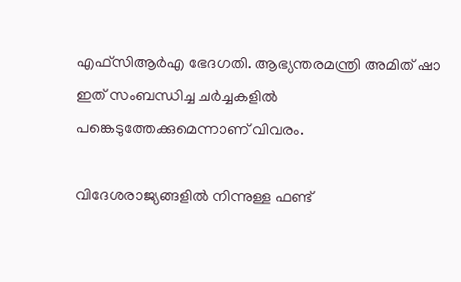എഫ്‌സിആര്‍എ ഭേദഗതി. ആഭ്യന്തരമന്ത്രി അമിത് ഷാ ഇത് സംബന്ധിച്ച ചര്‍ച്ചകളില്‍ പങ്കെടുത്തേക്കുമെന്നാണ് വിവരം.

വിദേശരാജ്യങ്ങളില്‍ നിന്നുള്ള ഫണ്ട്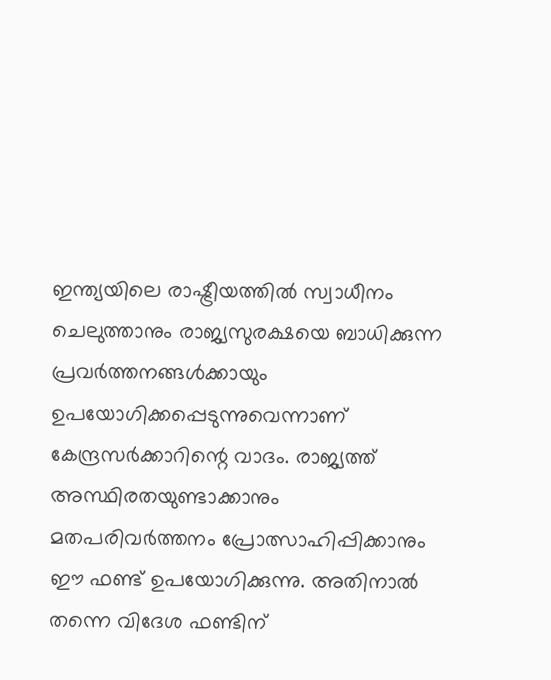ഇന്ത്യയിലെ രാഷ്ട്രീയത്തില്‍ സ്വാധീനം ചെലുത്താനും രാജ്യസുരക്ഷയെ ബാധിക്കുന്ന പ്രവര്‍ത്തനങ്ങള്‍ക്കായും ഉപയോഗിക്കപ്പെടുന്നുവെന്നാണ് കേന്ദ്രസര്‍ക്കാറിന്റെ വാദം. രാജ്യത്ത് അസ്ഥിരതയുണ്ടാക്കാനും മതപരിവര്‍ത്തനം പ്രോത്സാഹിപ്പിക്കാനും ഈ ഫണ്ട് ഉപയോഗിക്കുന്നു. അതിനാല്‍ തന്നെ വിദേശ ഫണ്ടിന്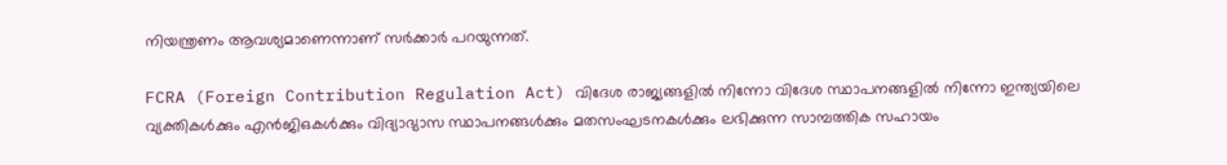നിയന്ത്രണം ആവശ്യമാണെന്നാണ് സര്‍ക്കാര്‍ പറയുന്നത്.

FCRA (Foreign Contribution Regulation Act) വിദേശ രാജ്യങ്ങളില്‍ നിന്നോ വിദേശ സ്ഥാപനങ്ങളില്‍ നിന്നോ ഇന്ത്യയിലെ വ്യക്തികള്‍ക്കും എന്‍ജിഒകള്‍ക്കും വിദ്യാഭ്യാസ സ്ഥാപനങ്ങള്‍ക്കും മതസംഘടനകള്‍ക്കും ലഭിക്കുന്ന സാമ്പത്തിക സഹായം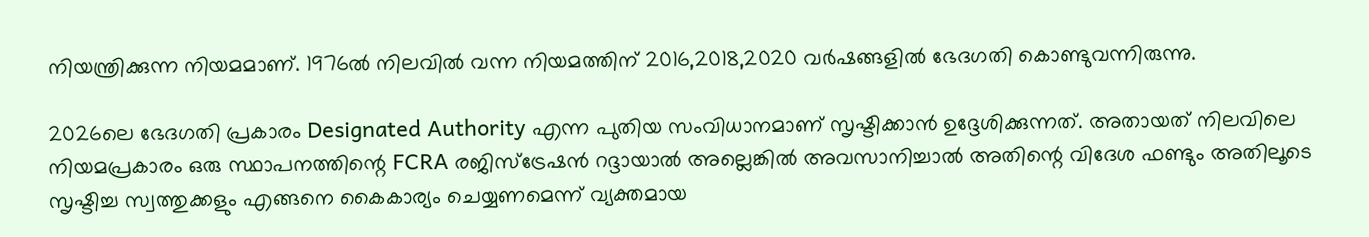നിയന്ത്രിക്കുന്ന നിയമമാണ്. 1976ല്‍ നിലവില്‍ വന്ന നിയമത്തിന് 2016,2018,2020 വര്‍ഷങ്ങളില്‍ ഭേദഗതി കൊണ്ടുവന്നിരുന്നു.

2026ലെ ഭേദഗതി പ്രകാരം Designated Authority എന്ന പുതിയ സംവിധാനമാണ് സൃഷ്ടിക്കാന്‍ ഉദ്ദേശിക്കുന്നത്. അതായത് നിലവിലെ നിയമപ്രകാരം ഒരു സ്ഥാപനത്തിന്റെ FCRA രജിസ്‌ട്രേഷന്‍ റദ്ദായാല്‍ അല്ലെങ്കില്‍ അവസാനിച്ചാല്‍ അതിന്റെ വിദേശ ഫണ്ടും അതിലൂടെ സൃഷ്ടിച്ച സ്വത്തുക്കളും എങ്ങനെ കൈകാര്യം ചെയ്യണമെന്ന് വ്യക്തമായ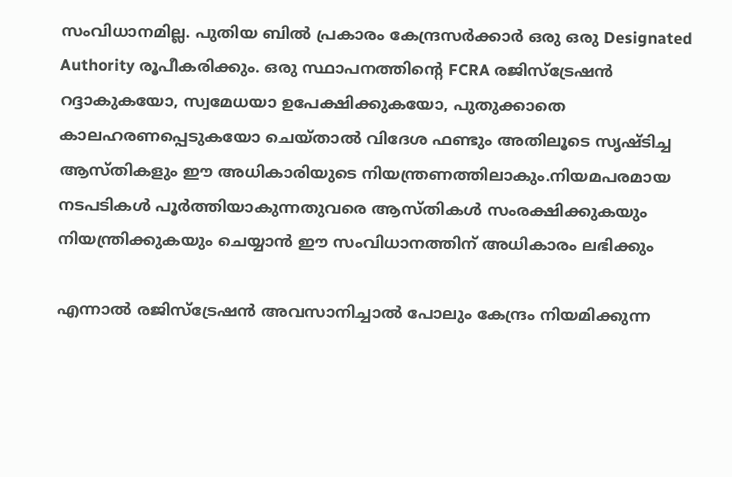സംവിധാനമില്ല. പുതിയ ബില്‍ പ്രകാരം കേന്ദ്രസര്‍ക്കാര്‍ ഒരു ഒരു Designated Authority രൂപീകരിക്കും. ഒരു സ്ഥാപനത്തിന്റെ FCRA രജിസ്‌ട്രേഷന്‍ റദ്ദാകുകയോ, സ്വമേധയാ ഉപേക്ഷിക്കുകയോ, പുതുക്കാതെ കാലഹരണപ്പെടുകയോ ചെയ്താല്‍ വിദേശ ഫണ്ടും അതിലൂടെ സൃഷ്ടിച്ച ആസ്തികളും ഈ അധികാരിയുടെ നിയന്ത്രണത്തിലാകും.നിയമപരമായ നടപടികള്‍ പൂര്‍ത്തിയാകുന്നതുവരെ ആസ്തികള്‍ സംരക്ഷിക്കുകയും നിയന്ത്രിക്കുകയും ചെയ്യാന്‍ ഈ സംവിധാനത്തിന് അധികാരം ലഭിക്കും

എന്നാല്‍ രജിസ്‌ട്രേഷന്‍ അവസാനിച്ചാല്‍ പോലും കേന്ദ്രം നിയമിക്കുന്ന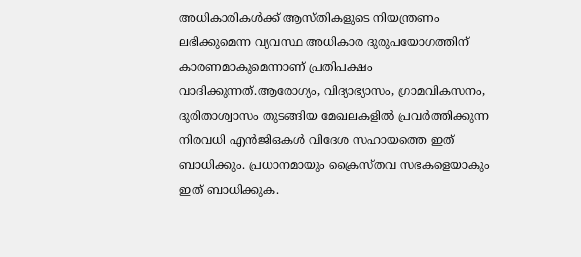അധികാരികള്‍ക്ക് ആസ്തികളുടെ നിയന്ത്രണം ലഭിക്കുമെന്ന വ്യവസ്ഥ അധികാര ദുരുപയോഗത്തിന് കാരണമാകുമെന്നാണ് പ്രതിപക്ഷം വാദിക്കുന്നത്.ആരോഗ്യം, വിദ്യാഭ്യാസം, ഗ്രാമവികസനം, ദുരിതാശ്വാസം തുടങ്ങിയ മേഖലകളില്‍ പ്രവര്‍ത്തിക്കുന്ന നിരവധി എന്‍ജിഒകള്‍ വിദേശ സഹായത്തെ ഇത് ബാധിക്കും. പ്രധാനമായും ക്രൈസ്തവ സഭകളെയാകും ഇത് ബാധിക്കുക.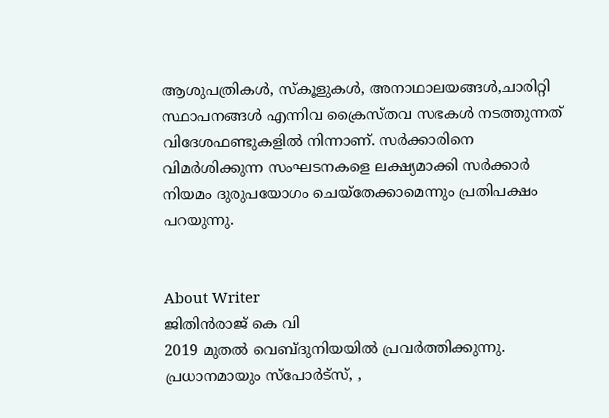ആശുപത്രികള്‍, സ്‌കൂളുകള്‍, അനാഥാലയങ്ങള്‍,ചാരിറ്റി സ്ഥാപനങ്ങള്‍ എന്നിവ ക്രൈസ്തവ സഭകള്‍ നടത്തുന്നത് വിദേശഫണ്ടുകളില്‍ നിന്നാണ്. സര്‍ക്കാരിനെ വിമര്‍ശിക്കുന്ന സംഘടനകളെ ലക്ഷ്യമാക്കി സര്‍ക്കാര്‍ നിയമം ദുരുപയോഗം ചെയ്‌തേക്കാമെന്നും പ്രതിപക്ഷം പറയുന്നു.


About Writer
ജിതിൻരാജ് കെ വി
2019 മുതൽ വെബ്ദുനിയയിൽ പ്രവർത്തിക്കുന്നു. പ്രധാനമായും സ്പോർട്സ്, ,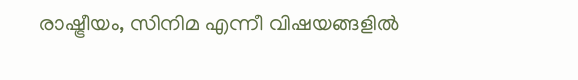രാഷ്ട്രീയം, സിനിമ എന്നീ വിഷയങ്ങളിൽ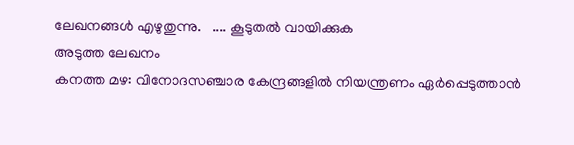ലേഖനങ്ങൾ എഴുതുന്നു.   .... കൂടുതല്‍ വായിക്കുക
അടുത്ത ലേഖനം
കനത്ത മഴ: വിനോദസഞ്ചാര കേന്ദ്രങ്ങളില്‍ നിയന്ത്രണം ഏര്‍പ്പെടുത്താന്‍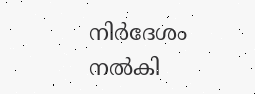നിര്‍ദേശം നല്‍കി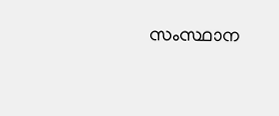സംസ്ഥാന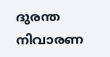ദുരന്ത നിവാരണ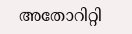അതോറിറ്റി